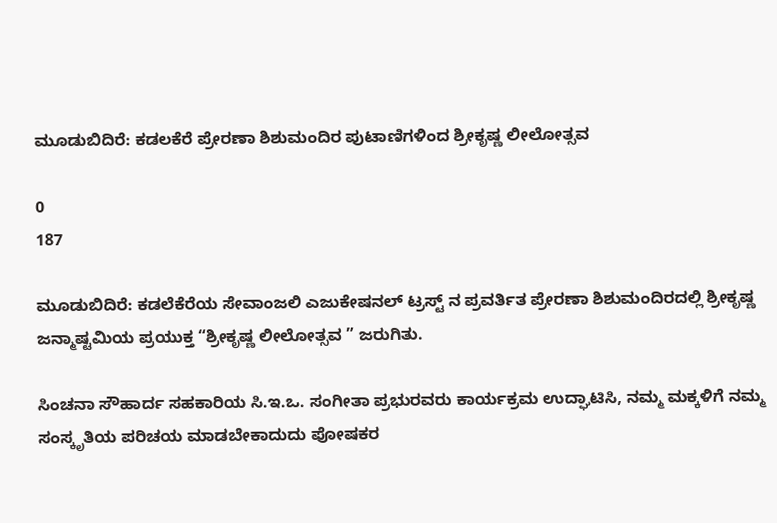ಮೂಡುಬಿದಿರೆ: ಕಡಲಕೆರೆ ಪ್ರೇರಣಾ ಶಿಶುಮಂದಿರ ಪುಟಾಣಿಗಳಿಂದ ಶ್ರೀಕೃಷ್ಣ ಲೀಲೋತ್ಸವ

0
187

ಮೂಡುಬಿದಿರೆ: ಕಡಲೆಕೆರೆಯ ಸೇವಾಂಜಲಿ ಎಜುಕೇಷನಲ್ ಟ್ರಸ್ಟ್ ನ ಪ್ರವರ್ತಿತ ಪ್ರೇರಣಾ ಶಿಶುಮಂದಿರದಲ್ಲಿ ಶ್ರೀಕೃಷ್ಣ ಜನ್ಮಾಷ್ಟಮಿಯ ಪ್ರಯುಕ್ತ “ಶ್ರೀಕೃಷ್ಣ ಲೀಲೋತ್ಸವ ” ಜರುಗಿತು.

ಸಿಂಚನಾ ಸೌಹಾರ್ದ ಸಹಕಾರಿಯ ಸಿ.ಇ.ಒ. ಸಂಗೀತಾ ಪ್ರಭುರವರು ಕಾರ್ಯಕ್ರಮ ಉದ್ಘಾಟಿಸಿ, ನಮ್ಮ ಮಕ್ಕಳಿಗೆ ನಮ್ಮ ಸಂಸ್ಕೃತಿಯ ಪರಿಚಯ ಮಾಡಬೇಕಾದುದು ಪೋಷಕರ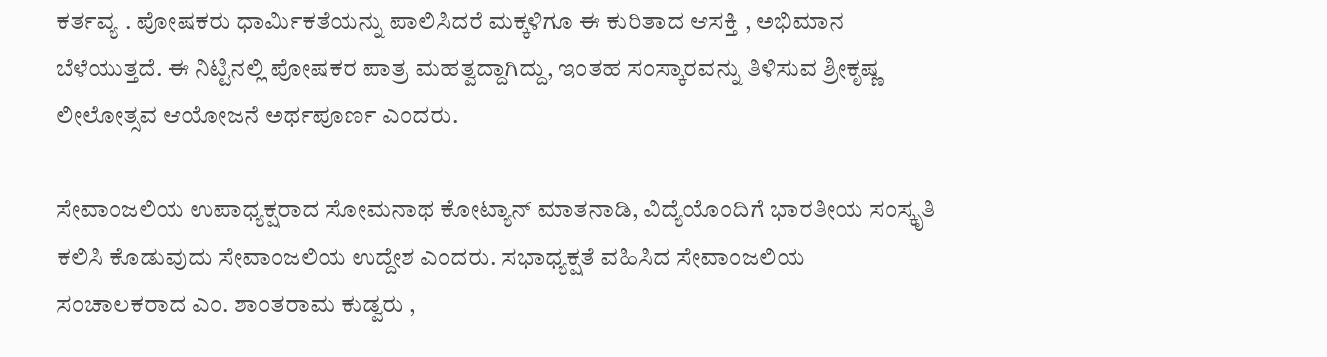ಕರ್ತವ್ಯ . ಪೋಷಕರು ಧಾರ್ಮಿಕತೆಯನ್ನು ಪಾಲಿಸಿದರೆ ಮಕ್ಕಳಿಗೂ ಈ ಕುರಿತಾದ ಆಸಕ್ತಿ , ಅಭಿಮಾನ ಬೆಳೆಯುತ್ತದೆ. ಈ ನಿಟ್ಟಿನಲ್ಲಿ ಪೋಷಕರ ಪಾತ್ರ ಮಹತ್ವದ್ದಾಗಿದ್ದು, ಇಂತಹ ಸಂಸ್ಕಾರವನ್ನು ತಿಳಿಸುವ ಶ್ರೀಕೃಷ್ಣ ಲೀಲೋತ್ಸವ ಆಯೋಜನೆ ಅರ್ಥಪೂರ್ಣ ಎಂದರು.

ಸೇವಾಂಜಲಿಯ ಉಪಾಧ್ಯಕ್ಷರಾದ ಸೋಮನಾಥ ಕೋಟ್ಯಾನ್ ಮಾತನಾಡಿ, ವಿದ್ಯೆಯೊಂದಿಗೆ ಭಾರತೀಯ ಸಂಸ್ಕೃತಿ ಕಲಿಸಿ ಕೊಡುವುದು ಸೇವಾಂಜಲಿಯ ಉದ್ದೇಶ ಎಂದರು. ಸಭಾಧ್ಯಕ್ಷತೆ ವಹಿಸಿದ ಸೇವಾಂಜಲಿಯ ಸಂಚಾಲಕರಾದ ಎಂ. ಶಾಂತರಾಮ ಕುಡ್ವರು ,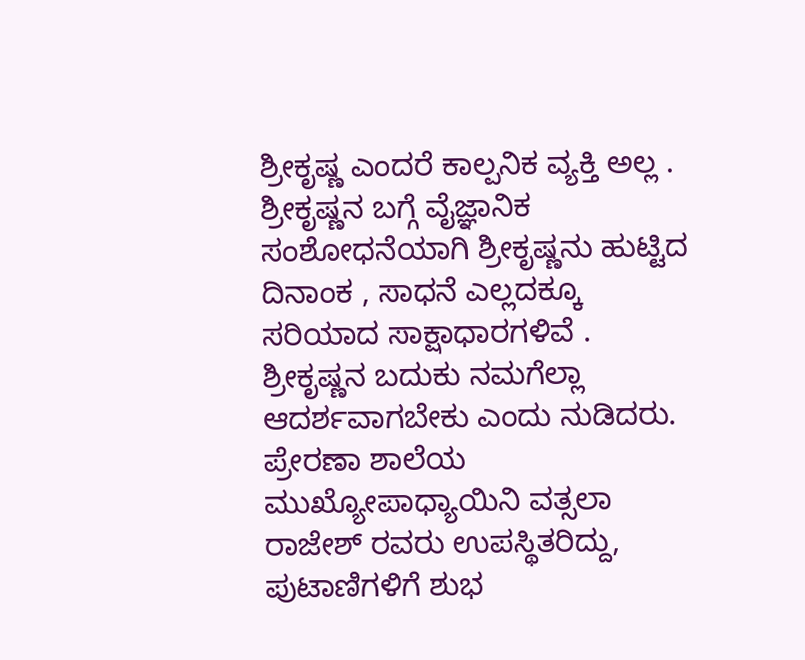ಶ್ರೀಕೃಷ್ಣ ಎಂದರೆ ಕಾಲ್ಪನಿಕ ವ್ಯಕ್ತಿ ಅಲ್ಲ . ಶ್ರೀಕೃಷ್ಣನ ಬಗ್ಗೆ ವೈಜ್ಞಾನಿಕ ಸಂಶೋಧನೆಯಾಗಿ ಶ್ರೀಕೃಷ್ಣನು ಹುಟ್ಟಿದ ದಿನಾಂಕ , ಸಾಧನೆ ಎಲ್ಲದಕ್ಕೂ ಸರಿಯಾದ ಸಾಕ್ಷಾಧಾರಗಳಿವೆ . ಶ್ರೀಕೃಷ್ಣನ ಬದುಕು ನಮಗೆಲ್ಲಾ ಆದರ್ಶವಾಗಬೇಕು ಎಂದು ನುಡಿದರು. ಪ್ರೇರಣಾ ಶಾಲೆಯ ಮುಖ್ಯೋಪಾಧ್ಯಾಯಿನಿ ವತ್ಸಲಾ ರಾಜೇಶ್ ರವರು ಉಪಸ್ಥಿತರಿದ್ದು, ಪುಟಾಣಿಗಳಿಗೆ ಶುಭ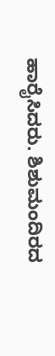ಹಾರೈಸಿದರು. ಶಿಶುಮಂದಿರದ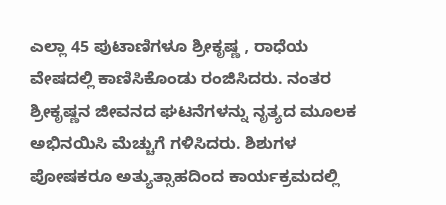ಎಲ್ಲಾ 45 ಪುಟಾಣಿಗಳೂ ಶ್ರೀಕೃಷ್ಣ , ರಾಧೆಯ ವೇಷದಲ್ಲಿ ಕಾಣಿಸಿಕೊಂಡು ರಂಜಿಸಿದರು. ನಂತರ ಶ್ರೀಕೃಷ್ಣನ ಜೀವನದ ಘಟನೆಗಳನ್ನು ನೃತ್ಯದ ಮೂಲಕ ಅಭಿನಯಿಸಿ ಮೆಚ್ಚುಗೆ ಗಳಿಸಿದರು. ಶಿಶುಗಳ ಪೋಷಕರೂ ಅತ್ಯುತ್ಸಾಹದಿಂದ ಕಾರ್ಯಕ್ರಮದಲ್ಲಿ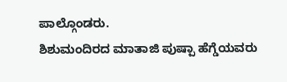ಪಾಲ್ಗೊಂಡರು.
ಶಿಶುಮಂದಿರದ ಮಾತಾಜಿ ಪುಷ್ಪಾ ಹೆಗ್ಡೆಯವರು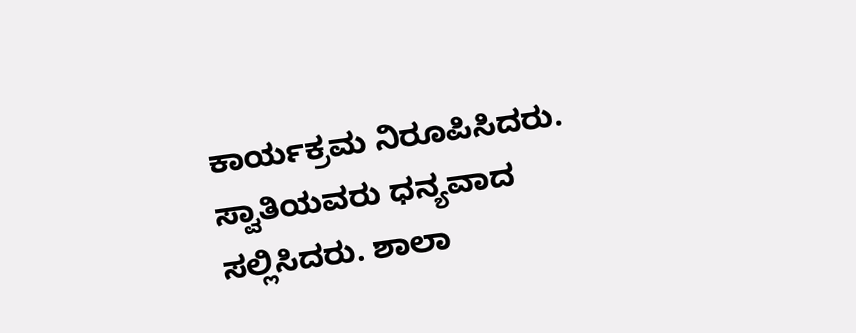ಕಾರ್ಯಕ್ರಮ ನಿರೂಪಿಸಿದರು. ಸ್ವಾತಿಯವರು ಧನ್ಯವಾದ ಸಲ್ಲಿಸಿದರು. ಶಾಲಾ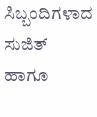ಸಿಬ್ಬಂದಿಗಳಾದ ಸುಜಿತ್ ಹಾಗೂ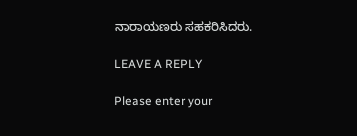ನಾರಾಯಣರು ಸಹಕರಿಸಿದರು.

LEAVE A REPLY

Please enter your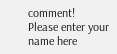comment!
Please enter your name here